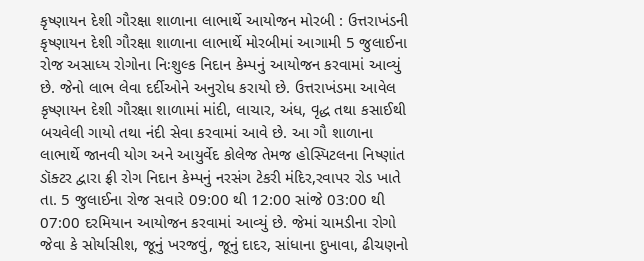કૃષ્ણાયન દેશી ગૌરક્ષા શાળાના લાભાર્થે આયોજન મોરબી : ઉત્તરાખંડની કૃષ્ણાયન દેશી ગૌરક્ષા શાળાના લાભાર્થે મોરબીમાં આગામી 5 જુલાઈના રોજ અસાધ્ય રોગોના નિઃશુલ્ક નિદાન કેમ્પનું આયોજન કરવામાં આવ્યું છે. જેનો લાભ લેવા દર્દીઓને અનુરોધ કરાયો છે. ઉત્તરાખંડમા આવેલ કૃષ્ણાયન દેશી ગૌરક્ષા શાળામાં માંદી, લાચાર, અંધ, વૃદ્ધ તથા કસાઈથી બચવેલી ગાયો તથા નંદી સેવા કરવામાં આવે છે. આ ગૌ શાળાના લાભાર્થે જાનવી યોગ અને આયુર્વેદ કોલેજ તેમજ હોસ્પિટલના નિષ્ણાંત ડૉક્ટર દ્વારા ફ્રી રોગ નિદાન કેમ્પનું નરસંગ ટેકરી મંદિર,રવાપર રોડ ખાતે તા. 5 જુલાઈના રોજ સવારે 09:00 થી 12:00 સાંજે 03:00 થી 07:00 દરમિયાન આયોજન કરવામાં આવ્યું છે. જેમાં ચામડીના રોગો જેવા કે સોર્યાસીશ, જૂનું ખરજવું, જૂનું દાદર, સાંધાના દુખાવા, ઢીચણનો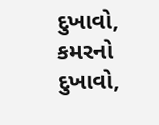દુખાવો, કમરનો દુખાવો,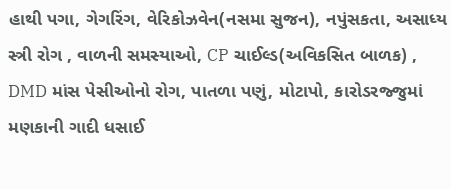હાથી પગા, ગેગરિંગ, વેરિકોઝવેન(નસમા સુજન), નપુંસકતા, અસાધ્ય સ્ત્રી રોગ , વાળની સમસ્યાઓ, CP ચાઈલ્ડ(અવિકસિત બાળક) , DMD માંસ પેસીઓનો રોગ, પાતળા પણું, મોટાપો, કારોડરજ્જુમાં મણકાની ગાદી ધસાઈ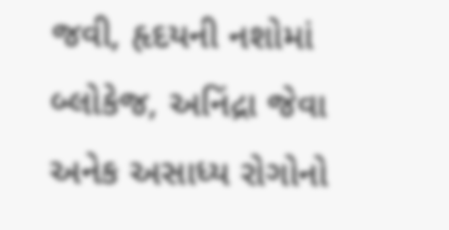જવી, હૃદયની નશોમાં બ્લોકેજ, અનિંદ્રા જેવા અનેક અસાધ્ય રોગોનો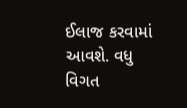ઈલાજ કરવામાં આવશે. વધુ વિગત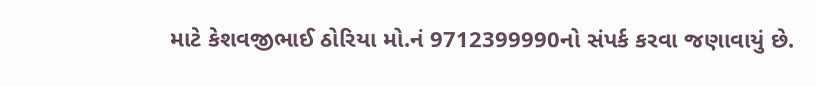માટે કેશવજીભાઈ ઠોરિયા મો.નં 9712399990નો સંપર્ક કરવા જણાવાયું છે.